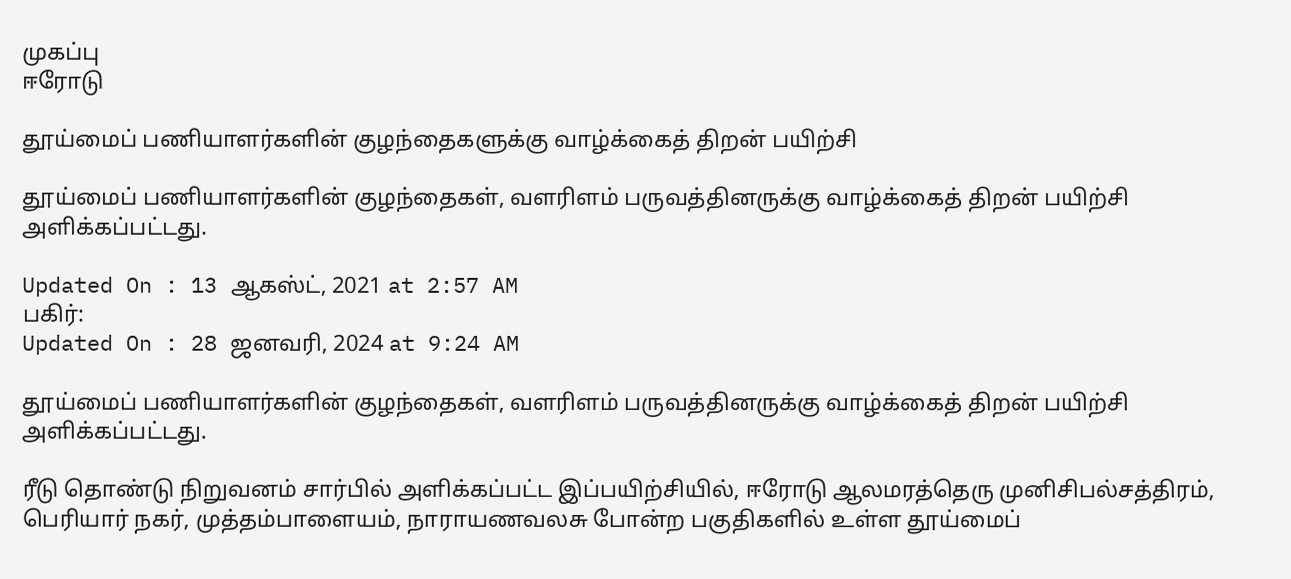முகப்பு
ஈரோடு

தூய்மைப் பணியாளர்களின் குழந்தைகளுக்கு வாழ்க்கைத் திறன் பயிற்சி

தூய்மைப் பணியாளர்களின் குழந்தைகள், வளரிளம் பருவத்தினருக்கு வாழ்க்கைத் திறன் பயிற்சி அளிக்கப்பட்டது.

Updated On : 13 ஆகஸ்ட், 2021 at 2:57 AM
பகிர்:
Updated On : 28 ஜனவரி, 2024 at 9:24 AM

தூய்மைப் பணியாளர்களின் குழந்தைகள், வளரிளம் பருவத்தினருக்கு வாழ்க்கைத் திறன் பயிற்சி அளிக்கப்பட்டது.

ரீடு தொண்டு நிறுவனம் சார்பில் அளிக்கப்பட்ட இப்பயிற்சியில், ஈரோடு ஆலமரத்தெரு முனிசிபல்சத்திரம், பெரியார் நகர், முத்தம்பாளையம், நாராயணவலசு போன்ற பகுதிகளில் உள்ள தூய்மைப்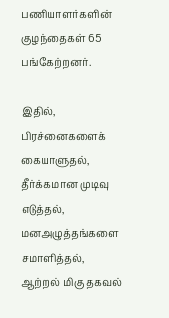பணியாளர்களின் குழந்தைகள் 65 பங்கேற்றனர்.

இதில், பிரச்னைகளைக் கையாளுதல், தீர்க்கமான முடிவு எடுத்தல், மனஅழுத்தங்களை சமாளித்தல், ஆற்றல் மிகு தகவல்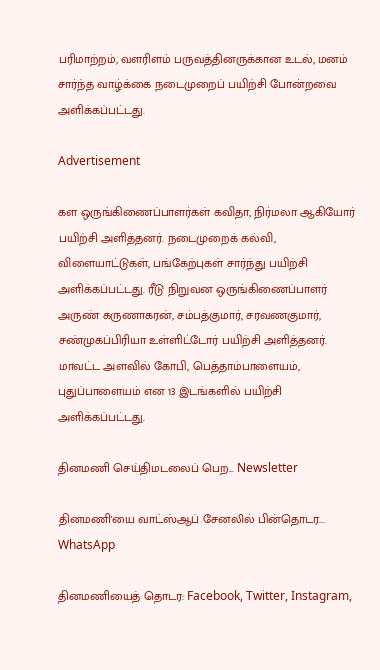பரிமாற்றம், வளரிளம் பருவத்தினருக்கான உடல், மனம் சார்ந்த வாழ்க்கை நடைமுறைப் பயிற்சி போன்றவை அளிக்கப்பட்டது.

Advertisement

கள ஒருங்கிணைப்பாளர்கள் கவிதா, நிர்மலா ஆகியோர் பயிற்சி அளித்தனர். நடைமுறைக் கல்வி, விளையாட்டுகள், பங்கேற்புகள் சார்ந்து பயிற்சி அளிக்கப்பட்டது. ரீடு நிறுவன ஒருங்கிணைப்பாளர் அருண் கருணாகரன், சம்பத்குமார், சரவணகுமார், சண்முகப்பிரியா உள்ளிட்டோர் பயிற்சி அளித்தனர். மாவட்ட அளவில் கோபி, பெத்தாம்பாளையம், புதுப்பாளையம் என 13 இடங்களில் பயிற்சி அளிக்கப்பட்டது.

தினமணி செய்திமடலைப் பெற... Newsletter

தினமணி'யை வாட்ஸ்ஆப் சேனலில் பின்தொடர... WhatsApp

தினமணியைத் தொடர: Facebook, Twitter, Instagram,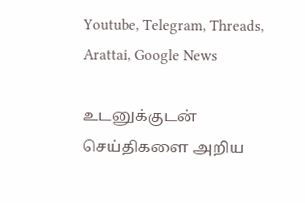Youtube, Telegram, Threads, Arattai, Google News

உடனுக்குடன் செய்திகளை அறிய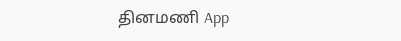தினமணி App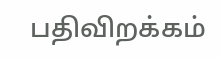பதிவிறக்கம்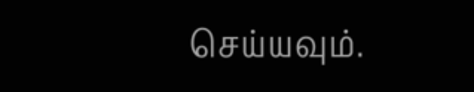செய்யவும்.